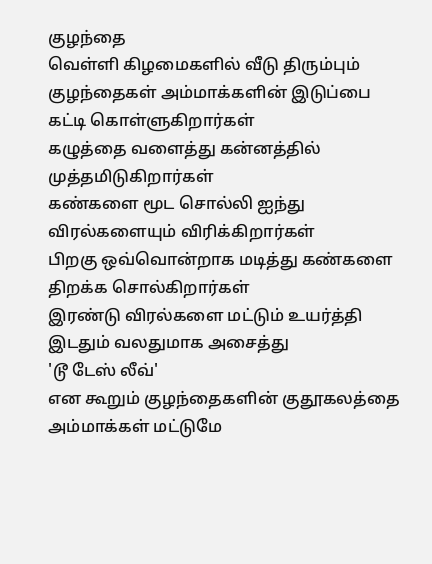குழந்தை
வெள்ளி கிழமைகளில் வீடு திரும்பும் குழந்தைகள் அம்மாக்களின் இடுப்பை கட்டி கொள்ளுகிறார்கள்
கழுத்தை வளைத்து கன்னத்தில் முத்தமிடுகிறார்கள்
கண்களை மூட சொல்லி ஐந்து விரல்களையும் விரிக்கிறார்கள்
பிறகு ஒவ்வொன்றாக மடித்து கண்களை திறக்க சொல்கிறார்கள்
இரண்டு விரல்களை மட்டும் உயர்த்தி இடதும் வலதுமாக அசைத்து
'டூ டேஸ் லீவ்'
என கூறும் குழந்தைகளின் குதூகலத்தை
அம்மாக்கள் மட்டுமே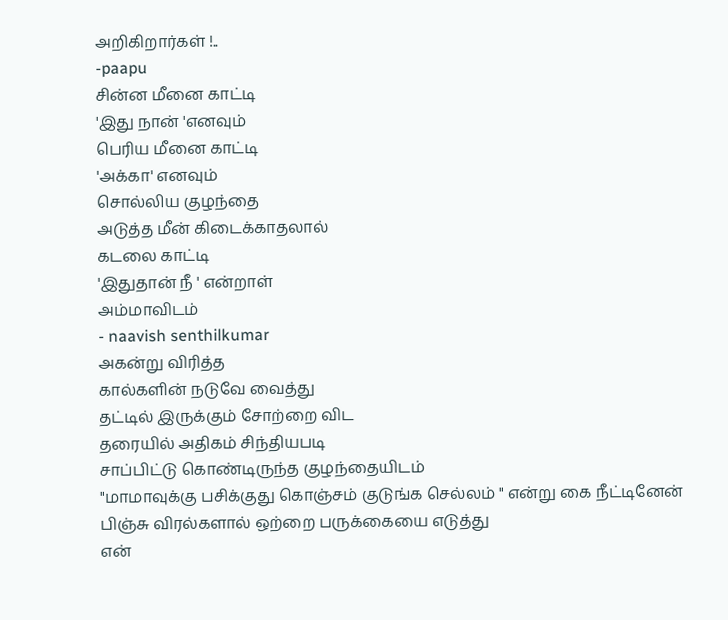அறிகிறார்கள் !..
-paapu
சின்ன மீனை காட்டி
'இது நான் 'எனவும்
பெரிய மீனை காட்டி
'அக்கா' எனவும்
சொல்லிய குழந்தை
அடுத்த மீன் கிடைக்காதலால்
கடலை காட்டி
'இதுதான் நீ ' என்றாள்
அம்மாவிடம்
- naavish senthilkumar
அகன்று விரித்த
கால்களின் நடுவே வைத்து
தட்டில் இருக்கும் சோற்றை விட
தரையில் அதிகம் சிந்தியபடி
சாப்பிட்டு கொண்டிருந்த குழந்தையிடம்
"மாமாவுக்கு பசிக்குது கொஞ்சம் குடுங்க செல்லம் " என்று கை நீட்டினேன்
பிஞ்சு விரல்களால் ஒற்றை பருக்கையை எடுத்து
என்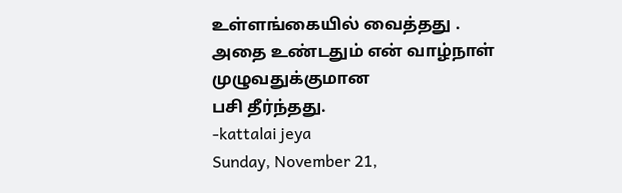உள்ளங்கையில் வைத்தது .
அதை உண்டதும் என் வாழ்நாள் முழுவதுக்குமான
பசி தீர்ந்தது.
-kattalai jeya
Sunday, November 21,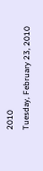2010
Tuesday, February 23, 2010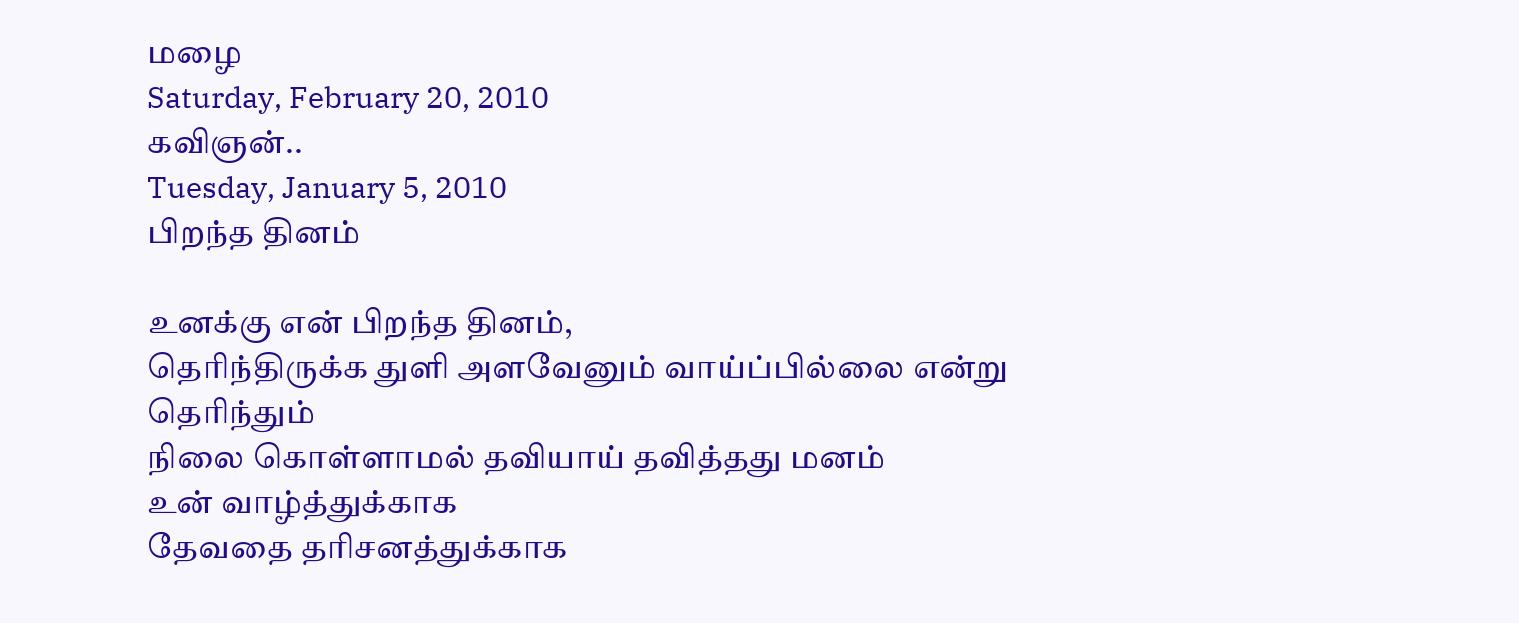மழை
Saturday, February 20, 2010
கவிஞன்..
Tuesday, January 5, 2010
பிறந்த தினம்

உனக்கு என் பிறந்த தினம்,
தெரிந்திருக்க துளி அளவேனும் வாய்ப்பில்லை என்று தெரிந்தும்
நிலை கொள்ளாமல் தவியாய் தவித்தது மனம்
உன் வாழ்த்துக்காக
தேவதை தரிசனத்துக்காக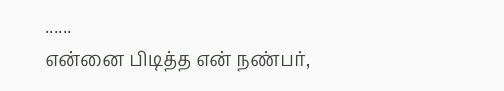......
என்னை பிடித்த என் நண்பர்,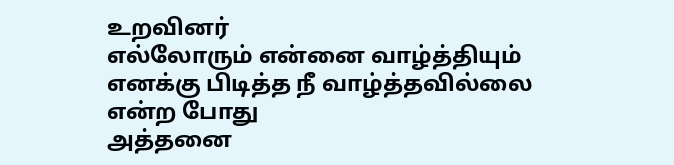உறவினர்
எல்லோரும் என்னை வாழ்த்தியும்
எனக்கு பிடித்த நீ வாழ்த்தவில்லை என்ற போது
அத்தனை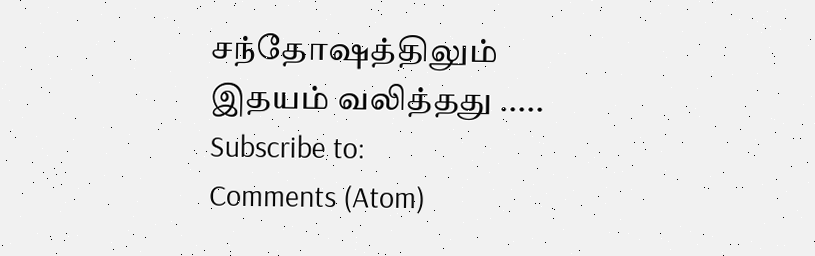சந்தோஷத்திலும்
இதயம் வலித்தது .....
Subscribe to:
Comments (Atom)